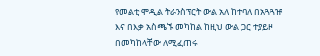የመልቲ ሞዲል ትራንስፕርት ውል አለ ከተባለ በአጓጓዡ እና በእቃ አስጫኙ መካከል ከዚህ ውል ጋር ተያይዞ በመካከላቸው ለሚፈጠሩ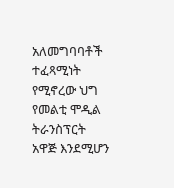አለመግባባቶች ተፈጻሚነት የሚኖረው ህግ የመልቲ ሞዲል ትራንስፕርት አዋጅ እንደሚሆን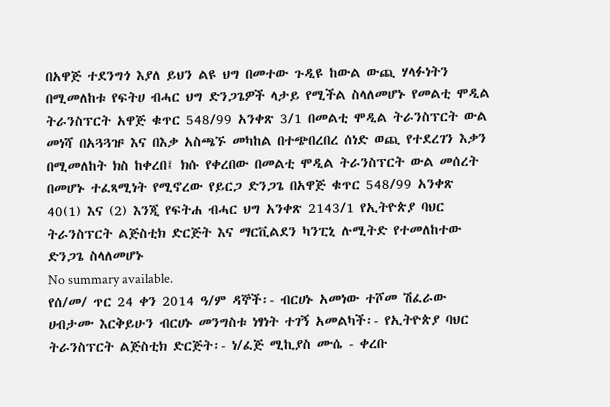በአዋጅ ተደንግጎ እያለ ይህን ልዩ ህግ በመተው ጉዲዩ ከውል ውጪ ሃላፉነትን በሚመለከቱ የፍትሀ ብሓር ህግ ድንጋጌዎች ላታይ የሚችል ስላለመሆኑ የመልቲ ሞዲል ትራንስፕርት አዋጅ ቁጥር 548/99 አንቀጽ 3/1 በመልቲ ሞዲል ትራንስፕርት ውል መነሻ በአጓጓዡ እና በእቃ አስጫኙ መካከል በተጭበረበረ ሰነድ ወጪ የተደረገን እቃን በሚመለከት ክስ ከቀረበ፤ ክሱ የቀረበው በመልቲ ሞዲል ትራንስፕርት ውል መሰረት በመሆኑ ተፈጻሚነት የሚኖረው የይርጋ ድንጋጌ በአዋጅ ቁጥር 548/99 አንቀጽ 40(1) እና (2) እንጂ የፍትሐ ብሓር ህግ አንቀጽ 2143/1 የኢትዮጵያ ባህር ትራንስፕርት ልጅስቲክ ድርጅት እና ማርቪልደን ካንፒኒ ሉሚትድ የተመለከተው ድንጋጌ ስላለመሆኑ
No summary available.
የሰ/መ/ ጥር 24 ቀን 2014 ዓ/ም ዳኞች፡- ብርሀኑ አመነው ተሾመ ሽፈራው ሀብታሙ እርቅይሁን ብርሀኑ መንግስቱ ነፃነት ተገኝ አመልካች፡- የኢትዮጵያ ባህር ትራንስፕርት ልጅስቲክ ድርጅት፡- ነ/ፈጅ ሚኪያስ ሙሴ - ቀረቡ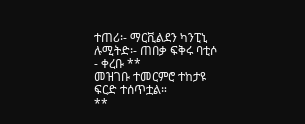ተጠሪ፡- ማርቪልደን ካንፒኒ ሉሚትድ፡- ጠበቃ ፍቅሩ ባቲሶ - ቀረቡ **
መዝገቡ ተመርምሮ ተከታዩ ፍርድ ተሰጥቷል።
**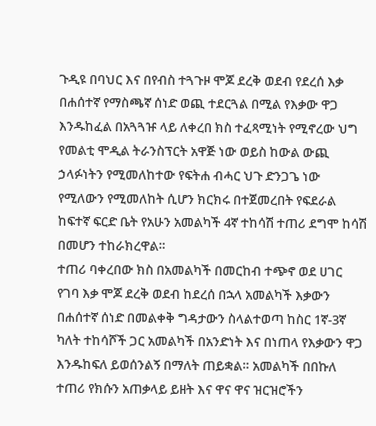ጉዲዩ በባህር እና በየብስ ተጓጉዞ ሞጆ ደረቅ ወደብ የደረሰ እቃ በሐሰተኛ የማስጫኛ ሰነድ ወጪ ተደርጓል በሚል የእቃው ዋጋ እንዱከፈል በአጓጓዡ ላይ ለቀረበ ክስ ተፈጻሚነት የሚኖረው ህግ የመልቲ ሞዲል ትራንስፕርት አዋጅ ነው ወይስ ከውል ውጪ ኃላፉነትን የሚመለከተው የፍትሐ ብሓር ህጉ ድንጋጌ ነው የሚለውን የሚመለከት ሲሆን ክርክሩ በተጀመረበት የፍደራል ከፍተኛ ፍርድ ቤት የአሁን አመልካች 4ኛ ተከሳሽ ተጠሪ ደግሞ ከሳሽ በመሆን ተከራክረዋል።
ተጠሪ ባቀረበው ክስ በአመልካች በመርከብ ተጭኖ ወደ ሀገር የገባ እቃ ሞጆ ደረቅ ወደብ ከደረሰ በኋላ አመልካች እቃውን በሐሰተኛ ሰነድ በመልቀቅ ግዳታውን ስላልተወጣ ከስር 1ኛ-3ኛ ካለት ተከሳሾች ጋር አመልካች በአንድነት እና በነጠላ የእቃውን ዋጋ እንዱከፍለ ይወሰንልኝ በማለት ጠይቋል። አመልካች በበኩለ ተጠሪ የክሱን አጠቃላይ ይዘት እና ዋና ዋና ዝርዝሮችን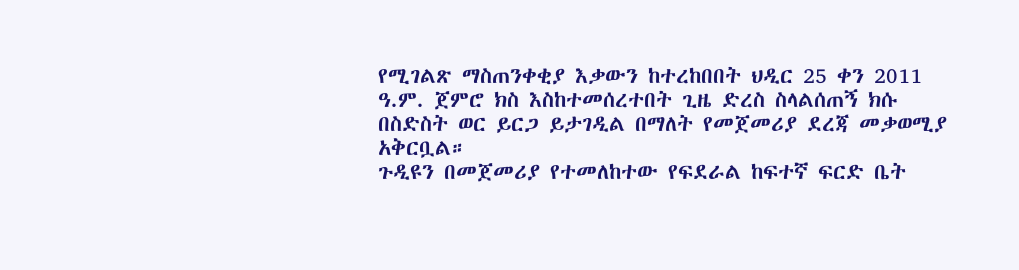የሚገልጽ ማስጠንቀቂያ እቃውን ከተረከበበት ህዲር 25 ቀን 2011 ዓ.ም. ጀምሮ ክስ እስከተመሰረተበት ጊዜ ድረስ ስላልሰጠኝ ክሱ በስድስት ወር ይርጋ ይታገዲል በማለት የመጀመሪያ ደረጃ መቃወሚያ አቅርቧል።
ጉዲዩን በመጀመሪያ የተመለከተው የፍደራል ከፍተኛ ፍርድ ቤት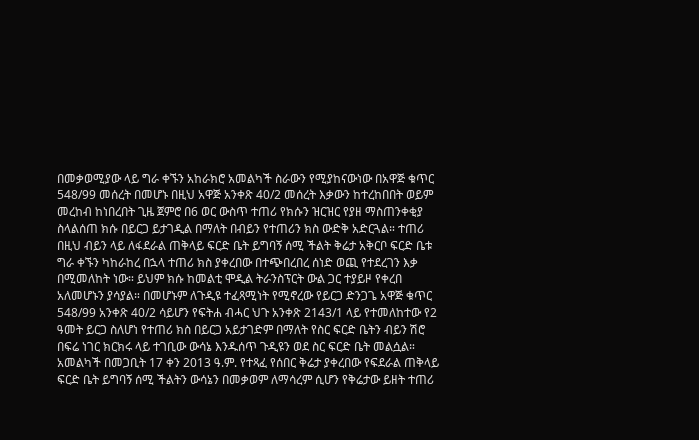በመቃወሚያው ላይ ግራ ቀኙን አከራክሮ አመልካች ስራውን የሚያከናውነው በአዋጅ ቁጥር 548/99 መሰረት በመሆኑ በዚህ አዋጅ አንቀጽ 40/2 መሰረት እቃውን ከተረከበበት ወይም መረከብ ከነበረበት ጊዜ ጀምሮ በ6 ወር ውስጥ ተጠሪ የክሱን ዝርዝር የያዘ ማስጠንቀቂያ ስላልሰጠ ክሱ በይርጋ ይታገዲል በማለት በብይን የተጠሪን ክስ ውድቅ አድርጓል። ተጠሪ በዚህ ብይን ላይ ለፋደራል ጠቅላይ ፍርድ ቤት ይግባኝ ሰሚ ችልት ቅሬታ አቅርቦ ፍርድ ቤቱ ግራ ቀኙን ካከራከረ በኋላ ተጠሪ ክስ ያቀረበው በተጭበረበረ ሰነድ ወጪ የተደረገን እቃ በሚመለከት ነው። ይህም ክሱ ከመልቲ ሞዲል ትራንስፕርት ውል ጋር ተያይዞ የቀረበ አለመሆኑን ያሳያል። በመሆኑም ለጉዲዩ ተፈጻሚነት የሚኖረው የይርጋ ድንጋጌ አዋጅ ቁጥር 548/99 አንቀጽ 40/2 ሳይሆን የፍትሐ ብሓር ህጉ አንቀጽ 2143/1 ላይ የተመለከተው የ2 ዓመት ይርጋ ስለሆነ የተጠሪ ክስ በይርጋ አይታገድም በማለት የስር ፍርድ ቤትን ብይን ሽሮ በፍሬ ነገር ክርክሩ ላይ ተገቢው ውሳኔ እንዱሰጥ ጉዲዩን ወደ ስር ፍርድ ቤት መልሷል።
አመልካች በመጋቢት 17 ቀን 2013 ዓ.ም. የተጻፈ የሰበር ቅሬታ ያቀረበው የፍደራል ጠቅላይ ፍርድ ቤት ይግባኝ ሰሚ ችልትን ውሳኔን በመቃወም ለማሳረም ሲሆን የቅሬታው ይዘት ተጠሪ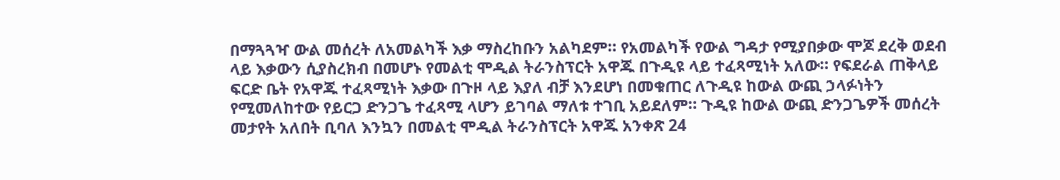በማጓጓዣ ውል መሰረት ለአመልካች እቃ ማስረከቡን አልካደም። የአመልካች የውል ግዳታ የሚያበቃው ሞጆ ደረቅ ወደብ ላይ እቃውን ሲያስረክብ በመሆኑ የመልቲ ሞዲል ትራንስፕርት አዋጁ በጉዲዩ ላይ ተፈጻሚነት አለው። የፍደራል ጠቅላይ ፍርድ ቤት የአዋጁ ተፈጻሚነት እቃው በጉዞ ላይ እያለ ብቻ እንደሆነ በመቁጠር ለጉዲዩ ከውል ውጪ ኃላፉነትን የሚመለከተው የይርጋ ድንጋጌ ተፈጻሚ ላሆን ይገባል ማለቱ ተገቢ አይደለም። ጉዲዩ ከውል ውጪ ድንጋጌዎች መሰረት መታየት አለበት ቢባለ እንኳን በመልቲ ሞዲል ትራንስፕርት አዋጁ አንቀጽ 24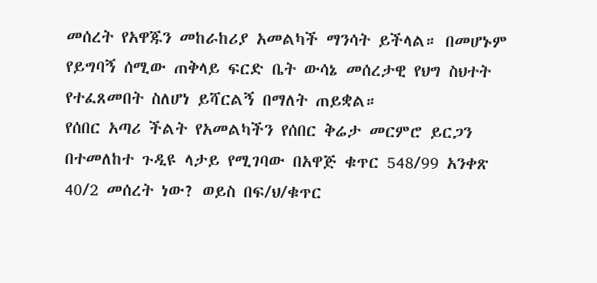መሰረት የአዋጁን መከራከሪያ አመልካች ማንሳት ይችላል። በመሆኑም የይግባኝ ሰሚው ጠቅላይ ፍርድ ቤት ውሳኔ መሰረታዊ የህግ ስህተት የተፈጸመበት ስለሆነ ይሻርልኝ በማለት ጠይቋል።
የሰበር አጣሪ ችልት የአመልካችን የሰበር ቅሬታ መርምሮ ይርጋን በተመለከተ ጉዲዩ ላታይ የሚገባው በአዋጅ ቁጥር 548/99 አንቀጽ 40/2 መሰረት ነው? ወይስ በፍ/ህ/ቁጥር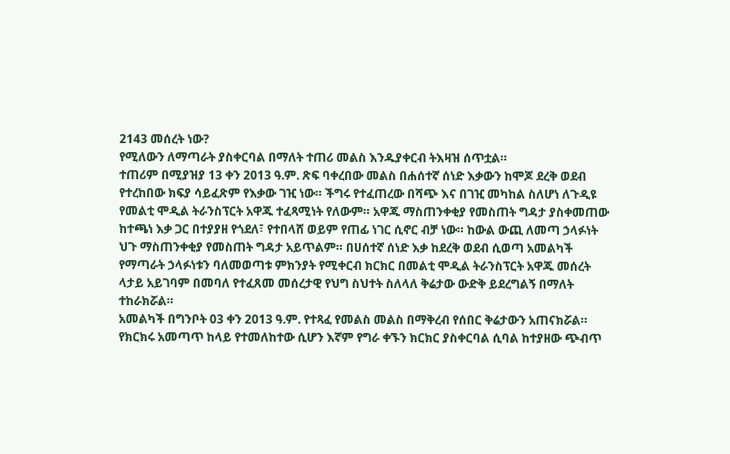2143 መሰረት ነው?
የሚለውን ለማጣራት ያስቀርባል በማለት ተጠሪ መልስ እንዱያቀርብ ትእዛዝ ሰጥቷል።
ተጠሪም በሚያዝያ 13 ቀን 2013 ዓ.ም. ጽፍ ባቀረበው መልስ በሐሰተኛ ሰነድ እቃውን ከሞጆ ደረቅ ወደብ የተረከበው ክፍያ ሳይፈጽም የእቃው ገዢ ነው። ችግሩ የተፈጠረው በሻጭ እና በገዢ መካከል ስለሆነ ለጉዲዩ የመልቲ ሞዲል ትራንስፕርት አዋጁ ተፈጻሚነት የለውም። አዋጁ ማስጠንቀቂያ የመስጠት ግዳታ ያስቀመጠው ከተጫነ እቃ ጋር በተያያዘ የጎደለ፣ የተበላሸ ወይም የጠፊ ነገር ሲኖር ብቻ ነው። ከውል ውጪ ለመጣ ኃላፉነት ህጉ ማስጠንቀቂያ የመስጠት ግዳታ አይጥልም። በሀሰተኛ ሰነድ እቃ ከደረቅ ወደብ ሲወጣ አመልካች የማጣራት ኃላፉነቱን ባለመወጣቱ ምክንያት የሚቀርብ ክርክር በመልቲ ሞዲል ትራንስፕርት አዋጁ መሰረት ላታይ አይገባም በመባለ የተፈጸመ መሰረታዊ የህግ ስህተት ስለላለ ቅሬታው ውድቅ ይደረግልኝ በማለት ተከራክሯል።
አመልካች በግንቦት 03 ቀን 2013 ዓ.ም. የተጻፈ የመልስ መልስ በማቅረብ የሰበር ቅሬታውን አጠናክሯል። የክርክሩ አመጣጥ ከላይ የተመለከተው ሲሆን እኛም የግራ ቀኙን ክርክር ያስቀርባል ሲባል ከተያዘው ጭብጥ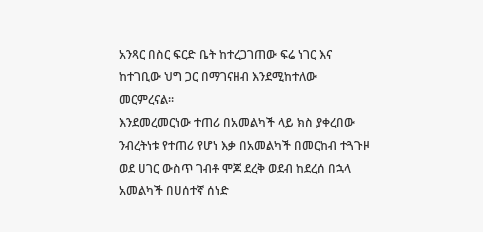አንጻር በስር ፍርድ ቤት ከተረጋገጠው ፍሬ ነገር እና ከተገቢው ህግ ጋር በማገናዘብ እንደሚከተለው መርምረናል።
እንደመረመርነው ተጠሪ በአመልካች ላይ ክስ ያቀረበው ንብረትነቱ የተጠሪ የሆነ እቃ በአመልካች በመርከብ ተጓጉዞ ወደ ሀገር ውስጥ ገብቶ ሞጆ ደረቅ ወደብ ከደረሰ በኋላ አመልካች በሀሰተኛ ሰነድ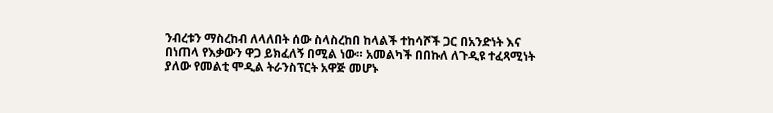ንብረቱን ማስረከብ ለላለበት ሰው ስላስረከበ ከላልች ተከሳሾች ጋር በአንድነት እና በነጠላ የእቃውን ዋጋ ይክፈለኝ በሚል ነው። አመልካች በበኩለ ለጉዲዩ ተፈጻሚነት ያለው የመልቲ ሞዲል ትራንስፕርት አዋጅ መሆኑ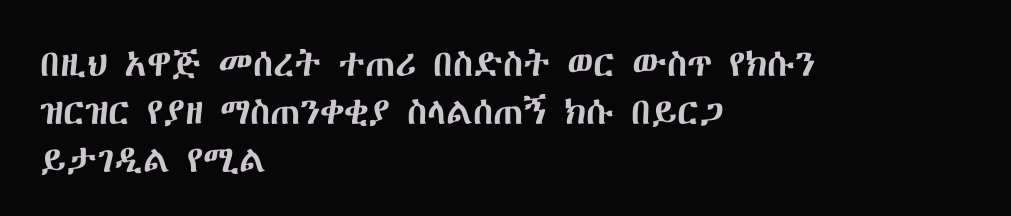በዚህ አዋጅ መሰረት ተጠሪ በስድስት ወር ውስጥ የክሱን ዝርዝር የያዘ ማስጠንቀቂያ ስላልሰጠኝ ክሱ በይርጋ ይታገዲል የሚል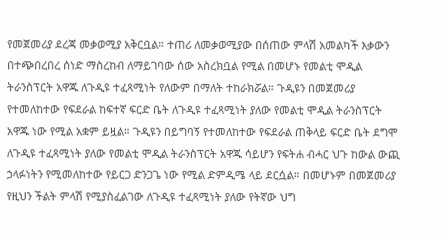የመጀመሪያ ደረጃ መቃወሚያ አቅርቧል። ተጠሪ ለመቃወሚያው በሰጠው ምላሽ አመልካች እቃውን በተጭበረበረ ሰነድ ማስረከብ ለማይገባው ሰው አስረክቧል የሚል በመሆኑ የመልቲ ሞዲል ትራንስፕርት አዋጁ ለጉዲዩ ተፈጻሚነት የለውም በማለት ተከራክሯል። ጉዲዩን በመጀመሪያ የተመለከተው የፍደራል ከፍተኛ ፍርድ ቤት ለጉዲዩ ተፈጻሚነት ያለው የመልቲ ሞዲል ትራንስፕርት አዋጁ ነው የሚል አቋም ይዟል። ጉዲዩን በይግባኝ የተመለከተው የፍደራል ጠቅላይ ፍርድ ቤት ደግሞ ለጉዲዩ ተፈጻሚነት ያለው የመልቲ ሞዲል ትራንስፕርት አዋጁ ሳይሆን የፍትሐ ብሓር ህጉ ከውል ውጪ ኃላፉነትን የሚመለከተው የይርጋ ድንጋጌ ነው የሚል ድምዲሜ ላይ ደርሷል። በመሆኑም በመጀመሪያ የዚህን ችልት ምላሽ የሚያስፈልገው ለጉዲዩ ተፈጻሚነት ያለው የትኛው ህግ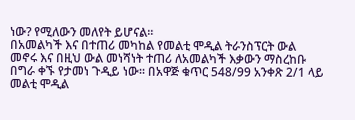ነው? የሚለውን መለየት ይሆናል።
በአመልካች እና በተጠሪ መካከል የመልቲ ሞዲል ትራንስፕርት ውል መኖሩ እና በዚህ ውል መነሻነት ተጠሪ ለአመልካች እቃውን ማስረከቡ በግራ ቀኙ የታመነ ጉዲይ ነው። በአዋጅ ቁጥር 548/99 አንቀጽ 2/1 ላይ መልቲ ሞዲል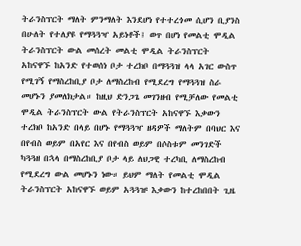ትራንስፕርት ማለት ምንማለት እንደሆነ የተተረጎመ ሲሆን ቢያንስ በሁለት የተለያዩ የማጓጓዣ አይነቶች፤ ወጥ በሆነ የመልቲ ሞዲል ትራንስፕርት ውል መሰረት መልቲ ሞዲል ትራንስፕርት አከናዋኙ ከአንድ የተወሰነ ቦታ ተረክቦ በማጓጓዝ ላላ አገር ውስጥ የሚገኝ የማስረከቢያ ቦታ ለማስረከብ የሚደረግ የማጓጓዝ ስራ መሆኑን ያመለክታል። ከዚህ ድንጋጌ መገንዘብ የሚቻለው የመልቲ ሞዲል ትራንስፕርት ውል የትራንስፕርት አከናዋኙ እቃውን ተረክቦ ከአንድ በላይ በሆኑ የማጓጓዣ ዘዳዎች ማለትም በባህር እና በየብስ ወይም በአየር እና በየብስ ወይም በሶስቱም መንገድች ካጓጓዘ በኋላ በማስረከቢያ ቦታ ላይ ለህጋዊ ተረካቢ ለማስረከብ የሚደረግ ውል መሆኑን ነው። ይህም ማለት የመልቲ ሞዲል ትራንስፕርት አከናዋኙ ወይም አጓጓዡ እቃውን ከተረከበበት ጊዜ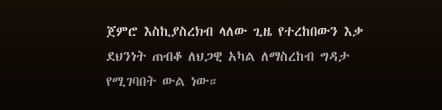ጀምሮ እስኪያስረክብ ላለው ጊዜ የተረከበውን እቃ ደህንነት ጠብቆ ለህጋዊ አካል ለማስረከብ ግዳታ የሚገባበት ውል ነው።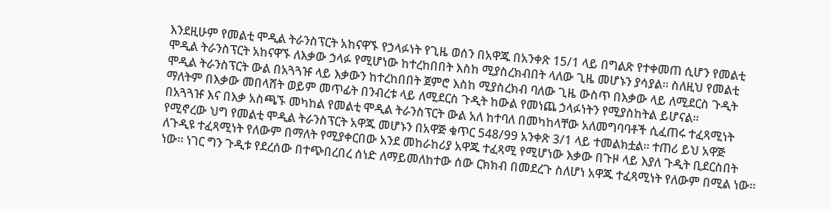እንደዚሁም የመልቲ ሞዲል ትራንስፕርት አከናዋኙ የኃላፉነት የጊዜ ወሰን በአዋጁ በአንቀጽ 15/1 ላይ በግልጽ የተቀመጠ ሲሆን የመልቲ ሞዲል ትራንስፕርት አከናዋኙ ለእቃው ኃላፉ የሚሆነው ከተረከበበት እስከ ሚያስረክብበት ላለው ጊዜ መሆኑን ያሳያል። ስለዚህ የመልቲ ሞዲል ትራንስፕርት ውል በአጓጓዡ ላይ እቃውን ከተረከበበት ጀምሮ እስከ ሚያስረክብ ባለው ጊዜ ውስጥ በእቃው ላይ ለሚደርስ ጉዲት ማለትም በእቃው መበላሸት ወይም መጥፊት በንብረቱ ላይ ለሚደርስ ጉዲት ከውል የመነጨ ኃላፉነትን የሚያስከትል ይሆናል።
በአጓጓዡ እና በእቃ አስጫኙ መካከል የመልቲ ሞዲል ትራንስፕርት ውል አለ ከተባለ በመካከላቸው አለመግባባቶች ሲፈጠሩ ተፈጻሚነት የሚኖረው ህግ የመልቲ ሞዲል ትራንስፕርት አዋጁ መሆኑን በአዋጅ ቁጥር 548/99 አንቀጽ 3/1 ላይ ተመልክቷል። ተጠሪ ይህ አዋጅ ለጉዲዩ ተፈጻሚነት የለውም በማለት የሚያቀርበው አንደ መከራከሪያ አዋጁ ተፈጻሚ የሚሆነው እቃው በጉዞ ላይ እያለ ጉዲት ቢደርስበት ነው። ነገር ግን ጉዲቱ የደረሰው በተጭበረበረ ሰነድ ለማይመለከተው ሰው ርክክብ በመደረጉ ስለሆነ አዋጁ ተፈጻሚነት የለውም በሚል ነው።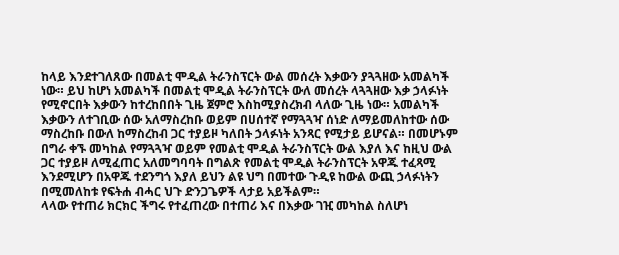ከላይ እንደተገለጸው በመልቲ ሞዲል ትራንስፕርት ውል መሰረት እቃውን ያጓጓዘው አመልካች ነው። ይህ ከሆነ አመልካች በመልቲ ሞዲል ትራንስፕርት ውለ መሰረት ላጓጓዘው እቃ ኃላፉነት የሚኖርበት እቃውን ከተረከበበት ጊዜ ጀምሮ እስከሚያስረክብ ላለው ጊዜ ነው። አመልካች እቃውን ለተገቢው ሰው አለማስረከቡ ወይም በሀሰተኛ የማጓጓዣ ሰነድ ለማይመለከተው ሰው ማስረከቡ በውለ ከማስረከብ ጋር ተያይዞ ካለበት ኃላፉነት አንጻር የሚታይ ይሆናል። በመሆኑም በግራ ቀኙ መካከል የማጓጓዣ ወይም የመልቲ ሞዲል ትራንስፕርት ውል እያለ እና ከዚህ ውል ጋር ተያይዞ ለሚፈጠር አለመግባባት በግልጽ የመልቲ ሞዲል ትራንስፕርት አዋጁ ተፈጻሚ እንደሚሆን በአዋጁ ተደንግጎ እያለ ይህን ልዩ ህግ በመተው ጉዲዩ ከውል ውጪ ኃላፉነትን በሚመለከቱ የፍትሐ ብሓር ህጉ ድንጋጌዎች ላታይ አይችልም።
ላላው የተጠሪ ክርክር ችግሩ የተፈጠረው በተጠሪ እና በእቃው ገዢ መካከል ስለሆነ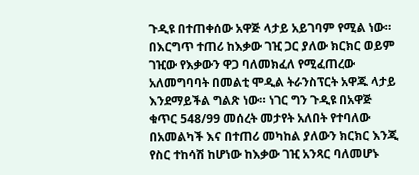ጉዲዩ በተጠቀሰው አዋጅ ላታይ አይገባም የሚል ነው። በእርግጥ ተጠሪ ከእቃው ገዢ ጋር ያለው ክርክር ወይም ገዢው የእቃውን ዋጋ ባለመክፈለ የሚፈጠረው አለመግባባት በመልቲ ሞዲል ትራንስፕርት አዋጁ ላታይ እንደማይችል ግልጽ ነው። ነገር ግን ጉዲዩ በአዋጅ ቁጥር 548/99 መሰረት መታየት አለበት የተባለው በአመልካች እና በተጠሪ መካከል ያለውን ክርክር እንጂ የስር ተከሳሽ ከሆነው ከእቃው ገዢ አንጻር ባለመሆኑ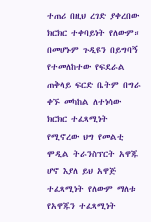ተጠሪ በዚህ ረገድ ያቀረበው ክርክር ተቀባይነት የለውም። በመሆኑም ጉዲዩን በይግባኝ የተመለከተው የፍደራል ጠቅላይ ፍርድ ቤትም በግራ ቀኙ መካከል ለተነሳው ክርክር ተፈጻሚነት የሚኖረው ህግ የመልቲ ሞዲል ትራንስፕርት አዋጁ ሆኖ እያለ ይህ አዋጅ ተፈጻሚነት የለውም ማለቱ የአዋጁን ተፈጻሚነት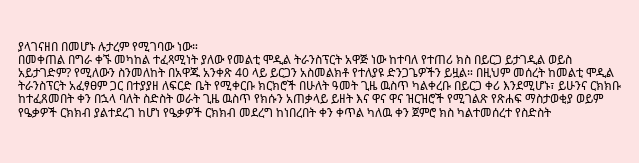ያላገናዘበ በመሆኑ ሉታረም የሚገባው ነው።
በመቀጠል በግራ ቀኙ መካከል ተፈጻሚነት ያለው የመልቲ ሞዲል ትራንስፕርት አዋጅ ነው ከተባለ የተጠሪ ክስ በይርጋ ይታገዲል ወይስ አይታገድም? የሚለውን ስንመለከት በአዋጁ አንቀጽ 40 ላይ ይርጋን አስመልክቶ የተለያዩ ድንጋጌዎችን ይዟል። በዚህም መሰረት ከመልቲ ሞዲል ትራንስፕርት አፈፃፀም ጋር በተያያዘ ለፍርድ ቤት የሚቀርቡ ክርክሮች በሁለት ዓመት ጊዜ ዉስጥ ካልቀረቡ በይርጋ ቀሪ እንደሚሆኑ፣ ይሁንና ርክክቡ ከተፈጸመበት ቀን በኋላ ባለት ስድስት ወራት ጊዜ ዉስጥ የክሱን አጠቃላይ ይዘት እና ዋና ዋና ዝርዝሮች የሚገልጽ የጽሐፍ ማስታወቂያ ወይም የዔቃዎች ርክክብ ያልተደረገ ከሆነ የዔቃዎች ርክክብ መደረግ ከነበረበት ቀን ቀጥል ካለዉ ቀን ጀምሮ ክስ ካልተመሰረተ የስድስት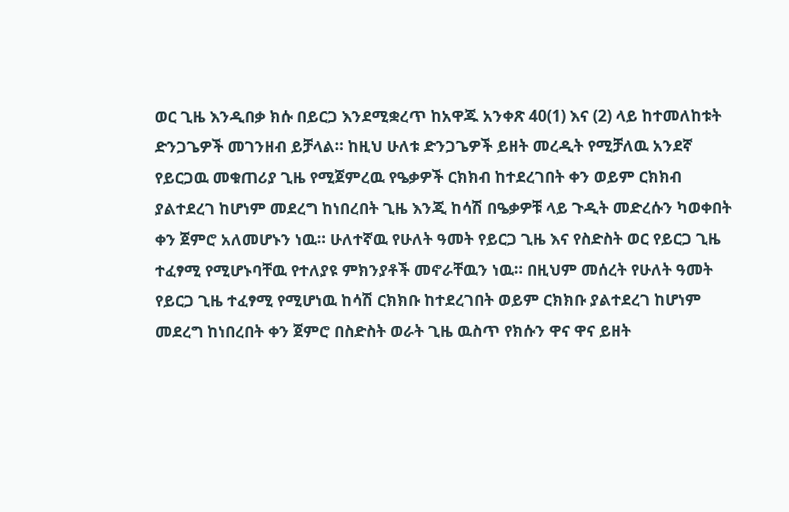ወር ጊዜ እንዲበቃ ክሱ በይርጋ እንደሚቋረጥ ከአዋጁ አንቀጽ 40(1) እና (2) ላይ ከተመለከቱት ድንጋጌዎች መገንዘብ ይቻላል። ከዚህ ሁለቱ ድንጋጌዎች ይዘት መረዲት የሚቻለዉ አንደኛ የይርጋዉ መቁጠሪያ ጊዜ የሚጀምረዉ የዔቃዎች ርክክብ ከተደረገበት ቀን ወይም ርክክብ ያልተደረገ ከሆነም መደረግ ከነበረበት ጊዜ እንጂ ከሳሽ በዔቃዎቹ ላይ ጉዲት መድረሱን ካወቀበት ቀን ጀምሮ አለመሆኑን ነዉ። ሁለተኛዉ የሁለት ዓመት የይርጋ ጊዜ እና የስድስት ወር የይርጋ ጊዜ ተፈፃሚ የሚሆኑባቸዉ የተለያዩ ምክንያቶች መኖራቸዉን ነዉ። በዚህም መሰረት የሁለት ዓመት የይርጋ ጊዜ ተፈፃሚ የሚሆነዉ ከሳሽ ርክክቡ ከተደረገበት ወይም ርክክቡ ያልተደረገ ከሆነም መደረግ ከነበረበት ቀን ጀምሮ በስድስት ወራት ጊዜ ዉስጥ የክሱን ዋና ዋና ይዘት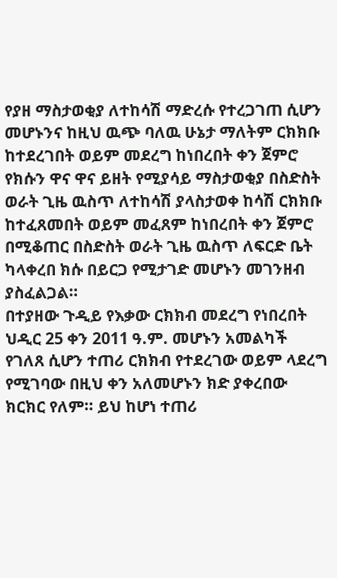የያዘ ማስታወቂያ ለተከሳሽ ማድረሱ የተረጋገጠ ሲሆን መሆኑንና ከዚህ ዉጭ ባለዉ ሁኔታ ማለትም ርክክቡ ከተደረገበት ወይም መደረግ ከነበረበት ቀን ጀምሮ የክሱን ዋና ዋና ይዘት የሚያሳይ ማስታወቂያ በስድስት ወራት ጊዜ ዉስጥ ለተከሳሽ ያላስታወቀ ከሳሽ ርክክቡ ከተፈጸመበት ወይም መፈጸም ከነበረበት ቀን ጀምሮ በሚቆጠር በስድስት ወራት ጊዜ ዉስጥ ለፍርድ ቤት ካላቀረበ ክሱ በይርጋ የሚታገድ መሆኑን መገንዘብ ያስፈልጋል።
በተያዘው ጉዲይ የእቃው ርክክብ መደረግ የነበረበት ህዲር 25 ቀን 2011 ዓ.ም. መሆኑን አመልካች የገለጸ ሲሆን ተጠሪ ርክክብ የተደረገው ወይም ላደረግ የሚገባው በዚህ ቀን አለመሆኑን ክድ ያቀረበው ክርክር የለም። ይህ ከሆነ ተጠሪ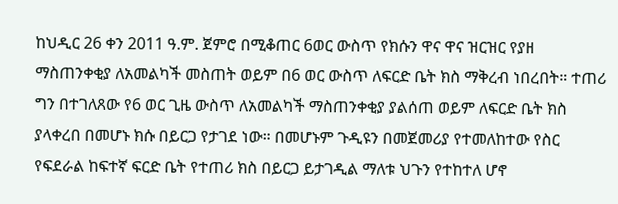ከህዲር 26 ቀን 2011 ዓ.ም. ጀምሮ በሚቆጠር 6ወር ውስጥ የክሱን ዋና ዋና ዝርዝር የያዘ ማስጠንቀቂያ ለአመልካች መስጠት ወይም በ6 ወር ውስጥ ለፍርድ ቤት ክስ ማቅረብ ነበረበት። ተጠሪ ግን በተገለጸው የ6 ወር ጊዜ ውስጥ ለአመልካች ማስጠንቀቂያ ያልሰጠ ወይም ለፍርድ ቤት ክስ ያላቀረበ በመሆኑ ክሱ በይርጋ የታገደ ነው። በመሆኑም ጉዲዩን በመጀመሪያ የተመለከተው የስር የፍደራል ከፍተኛ ፍርድ ቤት የተጠሪ ክስ በይርጋ ይታገዲል ማለቱ ህጉን የተከተለ ሆኖ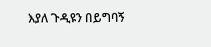እያለ ጉዲዩን በይግባኝ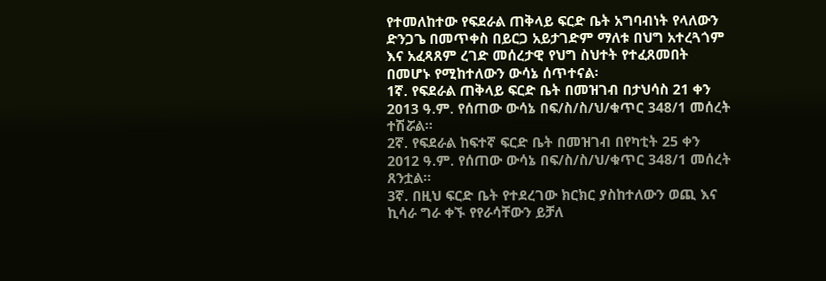የተመለከተው የፍደራል ጠቅላይ ፍርድ ቤት አግባብነት የላለውን ድንጋጌ በመጥቀስ በይርጋ አይታገድም ማለቱ በህግ አተረጓጎም እና አፈጻጸም ረገድ መሰረታዊ የህግ ስህተት የተፈጸመበት በመሆኑ የሚከተለውን ውሳኔ ሰጥተናል፡
1ኛ. የፍደራል ጠቅላይ ፍርድ ቤት በመዝገብ በታህሳስ 21 ቀን 2013 ዓ.ም. የሰጠው ውሳኔ በፍ/ስ/ስ/ህ/ቁጥር 348/1 መሰረት ተሽሯል።
2ኛ. የፍደራል ከፍተኛ ፍርድ ቤት በመዝገብ በየካቲት 25 ቀን 2012 ዓ.ም. የሰጠው ውሳኔ በፍ/ስ/ስ/ህ/ቁጥር 348/1 መሰረት ጸንቷል።
3ኛ. በዚህ ፍርድ ቤት የተደረገው ክርክር ያስከተለውን ወጪ እና ኪሳራ ግራ ቀኙ የየራሳቸውን ይቻለ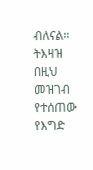ብለናል።
ትእዛዝ በዚህ መዝገብ የተሰጠው የእግድ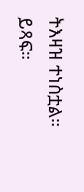ትእዛዝ ተነስቷል። ይጻፍ።